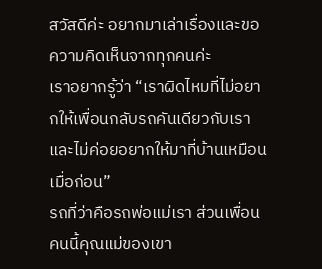สวัสดีค่ะ อยากมาเล่าเรื่องและขอความคิดเห็นจากทุกคนค่ะ
เราอยากรู้ว่า “เราผิดไหมที่ไม่อยากให้เพื่อนกลับรถคันเดียวกับเรา และไม่ค่อยอยากให้มาที่บ้านเหมือนเมื่อก่อน”
รถที่ว่าคือรถพ่อแม่เรา ส่วนเพื่อนคนนี้คุณแม่ของเขา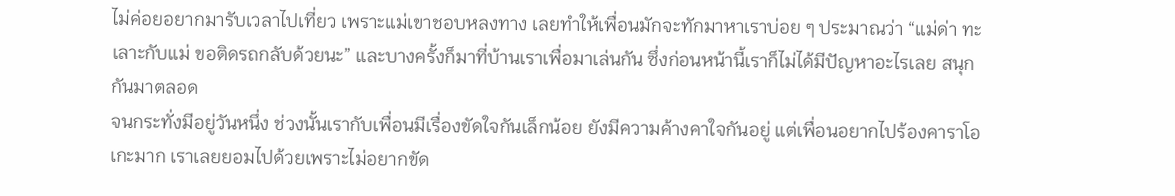ไม่ค่อยอยากมารับเวลาไปเที่ยว เพราะแม่เขาชอบหลงทาง เลยทำให้เพื่อนมักจะทักมาหาเราบ่อย ๆ ประมาณว่า “แม่ด่า ทะเลาะกับแม่ ขอติดรถกลับด้วยนะ” และบางครั้งก็มาที่บ้านเราเพื่อมาเล่นกัน ซึ่งก่อนหน้านี้เราก็ไม่ได้มีปัญหาอะไรเลย สนุกกันมาตลอด
จนกระทั่งมีอยู่วันหนึ่ง ช่วงนั้นเรากับเพื่อนมีเรื่องขัดใจกันเล็กน้อย ยังมีความค้างคาใจกันอยู่ แต่เพื่อนอยากไปร้องคาราโอเกะมาก เราเลยยอมไปด้วยเพราะไม่อยากขัด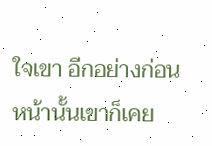ใจเขา อีกอย่างก่อนหน้านั้นเขาก็เคย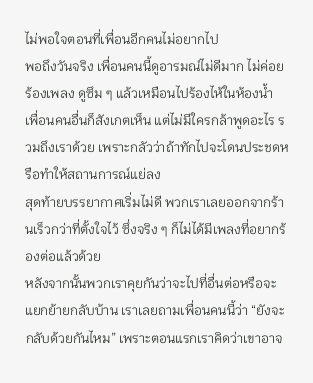ไม่พอใจตอนที่เพื่อนอีกคนไม่อยากไป
พอถึงวันจริง เพื่อนคนนี้ดูอารมณ์ไม่ดีมาก ไม่ค่อยร้องเพลง ดูซึม ๆ แล้วเหมือนไปร้องไห้ในห้องน้ำ เพื่อนคนอื่นก็สังเกตเห็น แต่ไม่มีใครกล้าพูดอะไร รวมถึงเราด้วย เพราะกลัวว่าถ้าทักไปจะโดนประชดหรือทำให้สถานการณ์แย่ลง
สุดท้ายบรรยากาศเริ่มไม่ดี พวกเราเลยออกจากร้านเร็วกว่าที่ตั้งใจไว้ ซึ่งจริง ๆ ก็ไม่ได้มีเพลงที่อยากร้องต่อแล้วด้วย
หลังจากนั้นพวกเราคุยกันว่าจะไปที่อื่นต่อหรือจะแยกย้ายกลับบ้าน เราเลยถามเพื่อนคนนี้ว่า “ยังจะกลับด้วยกันไหม” เพราะตอนแรกเราคิดว่าเขาอาจ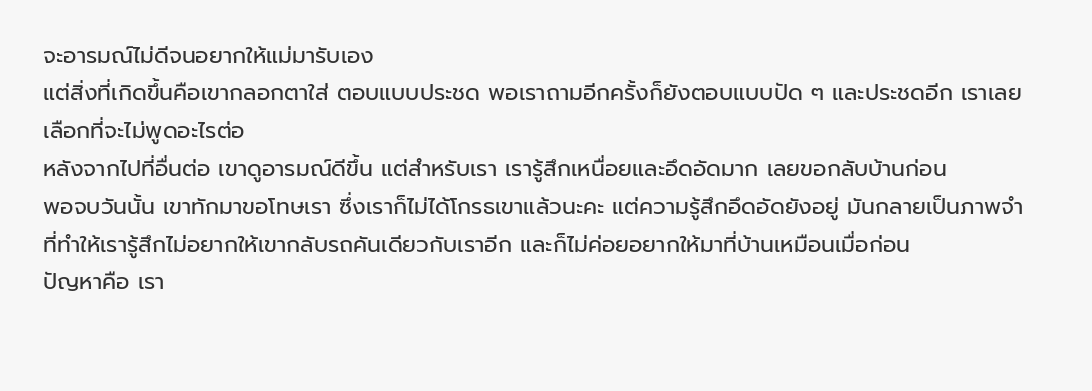จะอารมณ์ไม่ดีจนอยากให้แม่มารับเอง
แต่สิ่งที่เกิดขึ้นคือเขากลอกตาใส่ ตอบแบบประชด พอเราถามอีกครั้งก็ยังตอบแบบปัด ๆ และประชดอีก เราเลยเลือกที่จะไม่พูดอะไรต่อ
หลังจากไปที่อื่นต่อ เขาดูอารมณ์ดีขึ้น แต่สำหรับเรา เรารู้สึกเหนื่อยและอึดอัดมาก เลยขอกลับบ้านก่อน
พอจบวันนั้น เขาทักมาขอโทษเรา ซึ่งเราก็ไม่ได้โกรธเขาแล้วนะคะ แต่ความรู้สึกอึดอัดยังอยู่ มันกลายเป็นภาพจำที่ทำให้เรารู้สึกไม่อยากให้เขากลับรถคันเดียวกับเราอีก และก็ไม่ค่อยอยากให้มาที่บ้านเหมือนเมื่อก่อน
ปัญหาคือ เรา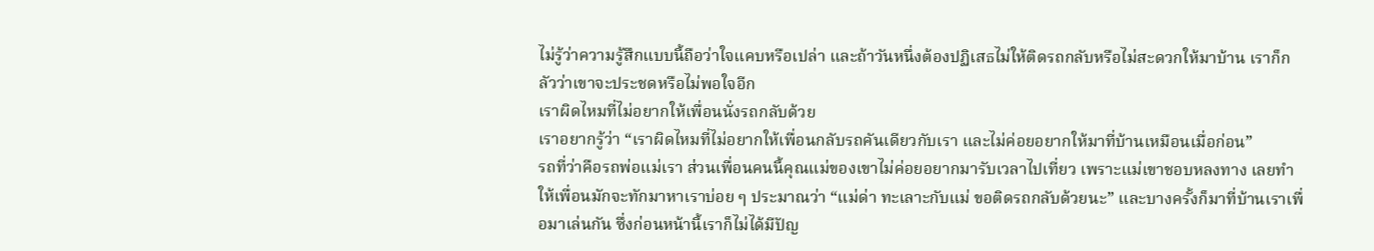ไม่รู้ว่าความรู้สึกแบบนี้ถือว่าใจแคบหรือเปล่า และถ้าวันหนึ่งต้องปฏิเสธไม่ให้ติดรถกลับหรือไม่สะดวกให้มาบ้าน เราก็กลัวว่าเขาจะประชดหรือไม่พอใจอีก
เราผิดไหมที่ไม่อยากให้เพื่อนนั่งรถกลับด้วย
เราอยากรู้ว่า “เราผิดไหมที่ไม่อยากให้เพื่อนกลับรถคันเดียวกับเรา และไม่ค่อยอยากให้มาที่บ้านเหมือนเมื่อก่อน”
รถที่ว่าคือรถพ่อแม่เรา ส่วนเพื่อนคนนี้คุณแม่ของเขาไม่ค่อยอยากมารับเวลาไปเที่ยว เพราะแม่เขาชอบหลงทาง เลยทำให้เพื่อนมักจะทักมาหาเราบ่อย ๆ ประมาณว่า “แม่ด่า ทะเลาะกับแม่ ขอติดรถกลับด้วยนะ” และบางครั้งก็มาที่บ้านเราเพื่อมาเล่นกัน ซึ่งก่อนหน้านี้เราก็ไม่ได้มีปัญ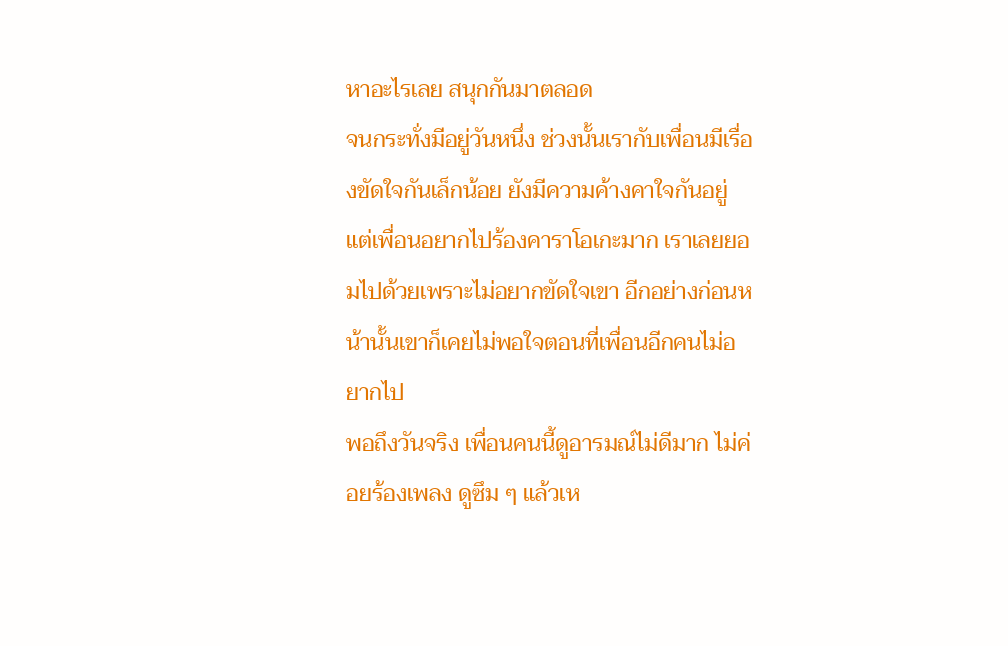หาอะไรเลย สนุกกันมาตลอด
จนกระทั่งมีอยู่วันหนึ่ง ช่วงนั้นเรากับเพื่อนมีเรื่องขัดใจกันเล็กน้อย ยังมีความค้างคาใจกันอยู่ แต่เพื่อนอยากไปร้องคาราโอเกะมาก เราเลยยอมไปด้วยเพราะไม่อยากขัดใจเขา อีกอย่างก่อนหน้านั้นเขาก็เคยไม่พอใจตอนที่เพื่อนอีกคนไม่อยากไป
พอถึงวันจริง เพื่อนคนนี้ดูอารมณ์ไม่ดีมาก ไม่ค่อยร้องเพลง ดูซึม ๆ แล้วเห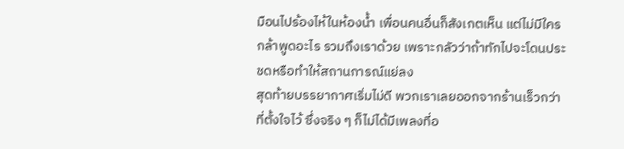มือนไปร้องไห้ในห้องน้ำ เพื่อนคนอื่นก็สังเกตเห็น แต่ไม่มีใครกล้าพูดอะไร รวมถึงเราด้วย เพราะกลัวว่าถ้าทักไปจะโดนประชดหรือทำให้สถานการณ์แย่ลง
สุดท้ายบรรยากาศเริ่มไม่ดี พวกเราเลยออกจากร้านเร็วกว่าที่ตั้งใจไว้ ซึ่งจริง ๆ ก็ไม่ได้มีเพลงที่อ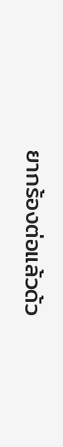ยากร้องต่อแล้วด้ว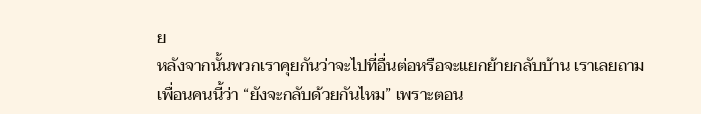ย
หลังจากนั้นพวกเราคุยกันว่าจะไปที่อื่นต่อหรือจะแยกย้ายกลับบ้าน เราเลยถามเพื่อนคนนี้ว่า “ยังจะกลับด้วยกันไหม” เพราะตอน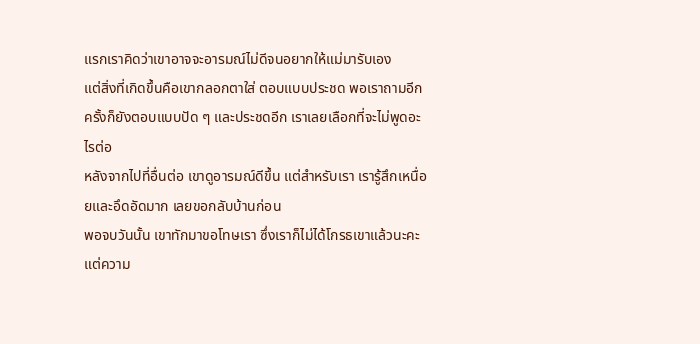แรกเราคิดว่าเขาอาจจะอารมณ์ไม่ดีจนอยากให้แม่มารับเอง
แต่สิ่งที่เกิดขึ้นคือเขากลอกตาใส่ ตอบแบบประชด พอเราถามอีกครั้งก็ยังตอบแบบปัด ๆ และประชดอีก เราเลยเลือกที่จะไม่พูดอะไรต่อ
หลังจากไปที่อื่นต่อ เขาดูอารมณ์ดีขึ้น แต่สำหรับเรา เรารู้สึกเหนื่อยและอึดอัดมาก เลยขอกลับบ้านก่อน
พอจบวันนั้น เขาทักมาขอโทษเรา ซึ่งเราก็ไม่ได้โกรธเขาแล้วนะคะ แต่ความ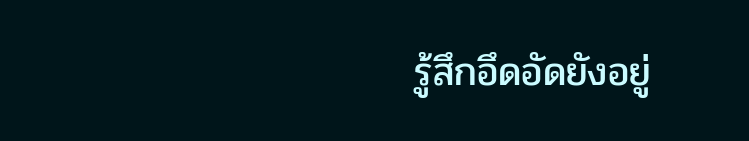รู้สึกอึดอัดยังอยู่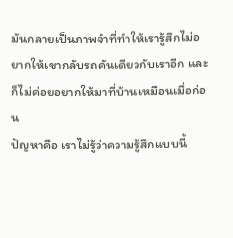มันกลายเป็นภาพจำที่ทำให้เรารู้สึกไม่อยากให้เขากลับรถคันเดียวกับเราอีก และก็ไม่ค่อยอยากให้มาที่บ้านเหมือนเมื่อก่อน
ปัญหาคือ เราไม่รู้ว่าความรู้สึกแบบนี้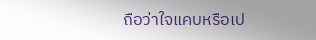ถือว่าใจแคบหรือเป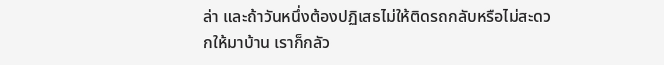ล่า และถ้าวันหนึ่งต้องปฏิเสธไม่ให้ติดรถกลับหรือไม่สะดวกให้มาบ้าน เราก็กลัว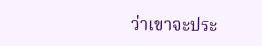ว่าเขาจะประ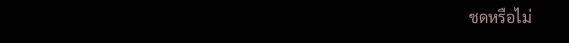ชดหรือไม่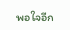พอใจอีก